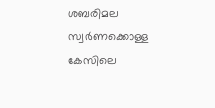ശബരിമല സ്വർണക്കൊള്ള കേസിലെ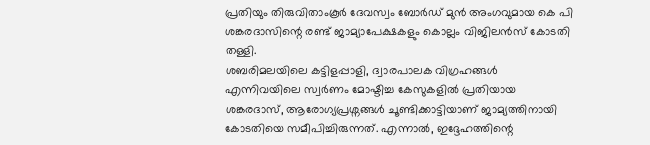പ്രതിയും തിരുവിതാംകൂർ ദേവസ്വം ബോർഡ് മുൻ അംഗവുമായ കെ പി ശങ്കരദാസിന്റെ രണ്ട് ജാമ്യാപേക്ഷകളും കൊല്ലം വിജിലൻസ് കോടതി തള്ളി.
ശബരിമലയിലെ കട്ടിളപ്പാളി, ദ്വാരപാലക വിഗ്രഹങ്ങൾ എന്നിവയിലെ സ്വർണം മോഷ്ടിച്ച കേസുകളിൽ പ്രതിയായ ശങ്കരദാസ്, ആരോഗ്യപ്രശ്നങ്ങൾ ചൂണ്ടിക്കാട്ടിയാണ് ജാമ്യത്തിനായി കോടതിയെ സമീപിച്ചിരുന്നത്. എന്നാൽ, ഇദ്ദേഹത്തിന്റെ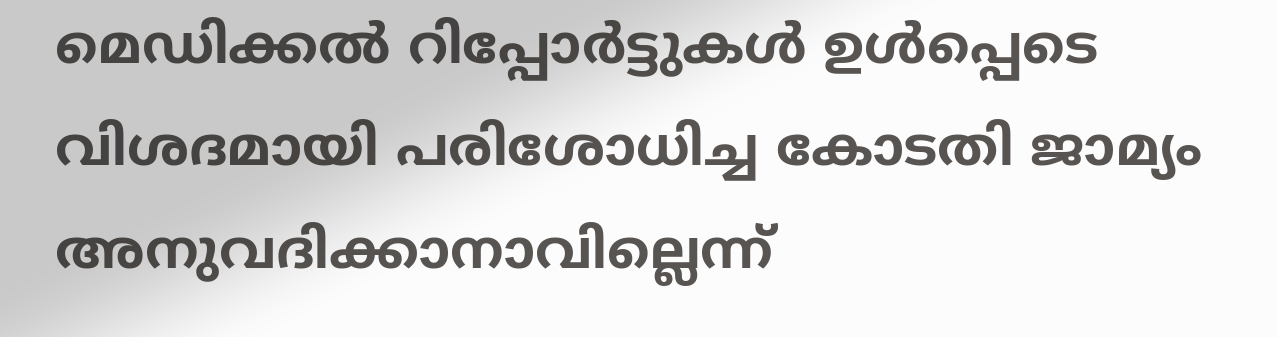മെഡിക്കൽ റിപ്പോർട്ടുകൾ ഉൾപ്പെടെ വിശദമായി പരിശോധിച്ച കോടതി ജാമ്യം അനുവദിക്കാനാവില്ലെന്ന്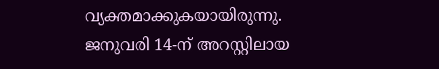വ്യക്തമാക്കുകയായിരുന്നു.
ജനുവരി 14-ന് അറസ്റ്റിലായ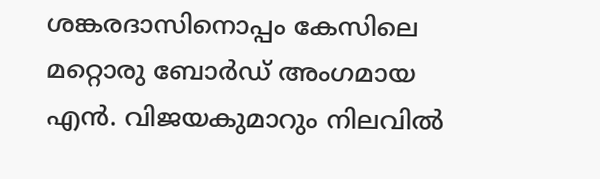ശങ്കരദാസിനൊപ്പം കേസിലെ മറ്റൊരു ബോർഡ് അംഗമായ എൻ. വിജയകുമാറും നിലവിൽ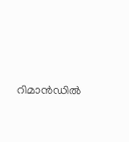റിമാൻഡിൽ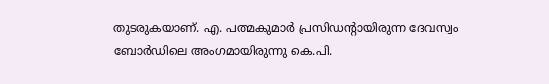തുടരുകയാണ്. എ. പത്മകുമാർ പ്രസിഡന്റായിരുന്ന ദേവസ്വം ബോർഡിലെ അംഗമായിരുന്നു കെ.പി.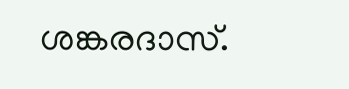ശങ്കരദാസ്.